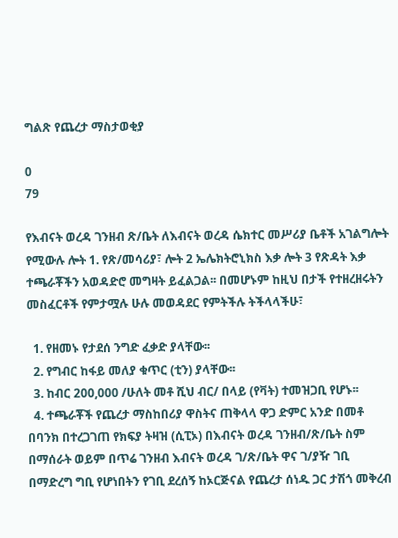ግልጽ የጨረታ ማስታወቂያ

0
79

የእብናት ወረዳ ገንዘብ ጽ/ቤት ለእብናት ወረዳ ሴክተር መሥሪያ ቤቶች አገልግሎት የሚውሉ ሎት 1. የጽ/መሳሪያ፣ ሎት 2 ኤሌክትሮኒክስ እቃ ሎት 3 የጽዳት እቃ ተጫራቾችን አወዳድሮ መግዛት ይፈልጋል፡፡ በመሆኑም ከዚህ በታች የተዘረዘሩትን መስፈርቶች የምታሟሉ ሁሉ መወዳደር የምትችሉ ትችላላችሁ፣

  1. የዘመኑ የታደሰ ንግድ ፈቃድ ያላቸው፡፡
  2. የግብር ከፋይ መለያ ቁጥር (ቲን) ያላቸው፡፡
  3. ከብር 200,000 /ሁለት መቶ ሺህ ብር/ በላይ (የቫት) ተመዝጋቢ የሆኑ፡፡
  4. ተጫራቾች የጨረታ ማስከበሪያ ዋስትና ጠቅላላ ዋጋ ድምር አንድ በመቶ በባንክ በተረጋገጠ የክፍያ ትዛዝ (ሲፒኦ) በእብናት ወረዳ ገንዘብ/ጽ/ቤት ስም በማሰራት ወይም በጥሬ ገንዘብ እብናት ወረዳ ገ/ጽ/ቤት ዋና ገ/ያዥ ገቢ በማድረግ ግቢ የሆነበትን የገቢ ደረሰኝ ከኦርጅናል የጨረታ ሰነዱ ጋር ታሽጎ መቅረብ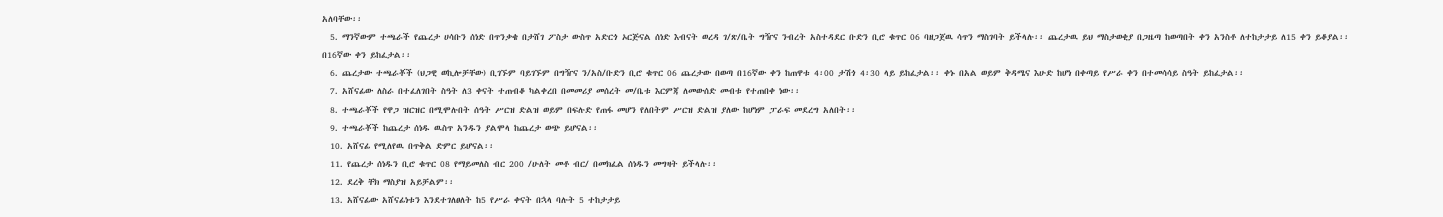አለባቸው፡፡
  5. ማንኛውም ተጫራች የጨረታ ሀሳቡን ሰነድ በጥንቃቄ በታሸገ ፖስታ ውስጥ አድርጎ ኦርጅናል ሰነድ እብናት ወረዳ ገ/ጽ/ቤት ግዥና ንብረት አስተዳደር ቡድን ቢሮ ቁጥር 06 ባዘጋጀዉ ሳጥን ማስገባት ይችላሉ፡፡ ጨረታዉ ይህ ማስታወቂያ በጋዜጣ ከወጣበት ቀን አንስቶ ለተከታታይ ለ15 ቀን ይቆያል፡፡ በ16ኛው ቀን ይከፈታል፡፡
  6. ጨረታው ተጫራቾች (ህጋዊ ወኪሎቻቸው) ቢገኙም ባይገኙም በግዥና ን/አስ/ቡድን ቢሮ ቁጥር 06 ጨረታው በወጣ በ16ኛው ቀን ከጠዋቱ 4፡00 ታሽጎ 4፡30 ላይ ይከፈታል፡፡ ቀኑ በአል ወይም ቅዳሜና እሁድ ከሆነ በቀጣይ የሥራ ቀን በተመሳሳይ ስዓት ይከፈታል፡፡
  7. አሸናፊው ለስራ በተፈለገበት ስዓት ለ3 ቀናት ተጠብቆ ካልቀረበ በመመሪያ መሰረት መ/ቤቱ እርምጃ ለመውሰድ መብቱ የተጠበቀ ነው፡፡
  8. ተጫራቾች የዋጋ ዝርዝር በሚሞሉበት ሰዓት ሥርዝ ድልዝ ወይም በፍሉድ የጠፋ መሆን የለበትም ሥርዝ ድልዝ ያለው ከሆነም ፓራፍ መደረግ አለበት፡፡
  9. ተጫራቾች ከጨረታ ሰነዱ ዉስጥ አንዱን ያልሞላ ከጨረታ ወጭ ይሆናል፡፡
  10. አሸናፊ የሚለየዉ በጥቅል ድምር ይሆናል፡፡
  11. የጨረታ ሰነዱን ቢሮ ቁጥር 08 የማይመለስ ብር 200 /ሁለት መቶ ብር/ በመክፈል ሰነዱን መግዛት ይችላሉ፡፡
  12. ደረቅ ቸክ ማስያዝ አይቻልም፡፡
  13. አሸናፊው አሸናፊነቱን እንደተገለፀለት ከ5 የሥራ ቀናት በኋላ ባሉት 5 ተከታታይ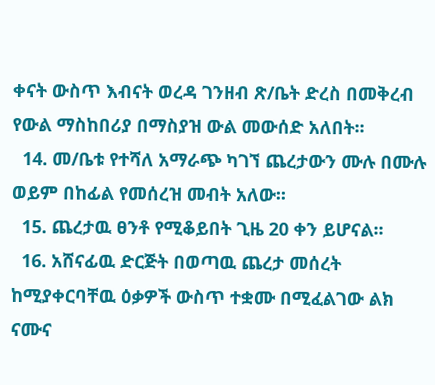ቀናት ውስጥ እብናት ወረዳ ገንዘብ ጽ/ቤት ድረስ በመቅረብ የውል ማስከበሪያ በማስያዝ ውል መውሰድ አለበት፡፡
  14. መ/ቤቱ የተሻለ አማራጭ ካገኘ ጨረታውን ሙሉ በሙሉ ወይም በከፊል የመሰረዝ መብት አለው፡፡
  15. ጨረታዉ ፀንቶ የሚቆይበት ጊዜ 20 ቀን ይሆናል፡፡
  16. አሸናፊዉ ድርጅት በወጣዉ ጨረታ መሰረት ከሚያቀርባቸዉ ዕቃዎች ውስጥ ተቋሙ በሚፈልገው ልክ ናሙና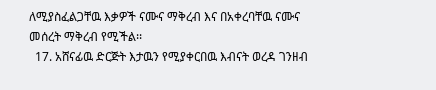ለሚያስፈልጋቸዉ እቃዎች ናሙና ማቅረብ እና በአቀረባቸዉ ናሙና መሰረት ማቅረብ የሚችል፡፡
  17. አሸናፊዉ ድርጅት እታዉን የሚያቀርበዉ እብናት ወረዳ ገንዘብ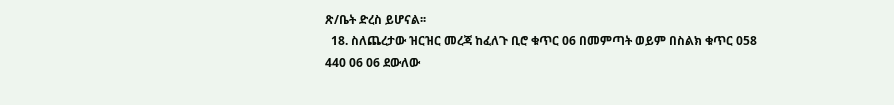ጽ/ቤት ድረስ ይሆናል፡፡
  18. ስለጨረታው ዝርዝር መረጃ ከፈለጉ ቢሮ ቁጥር 06 በመምጣት ወይም በስልክ ቁጥር 058 440 06 06 ደውለው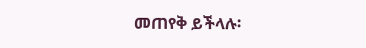መጠየቅ ይችላሉ፡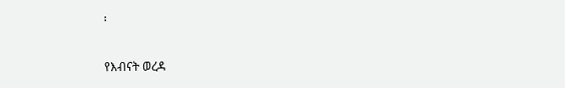፡

የእብናት ወረዳ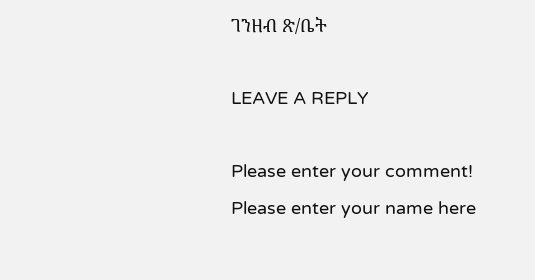ገንዘብ ጽ/ቤት

LEAVE A REPLY

Please enter your comment!
Please enter your name here